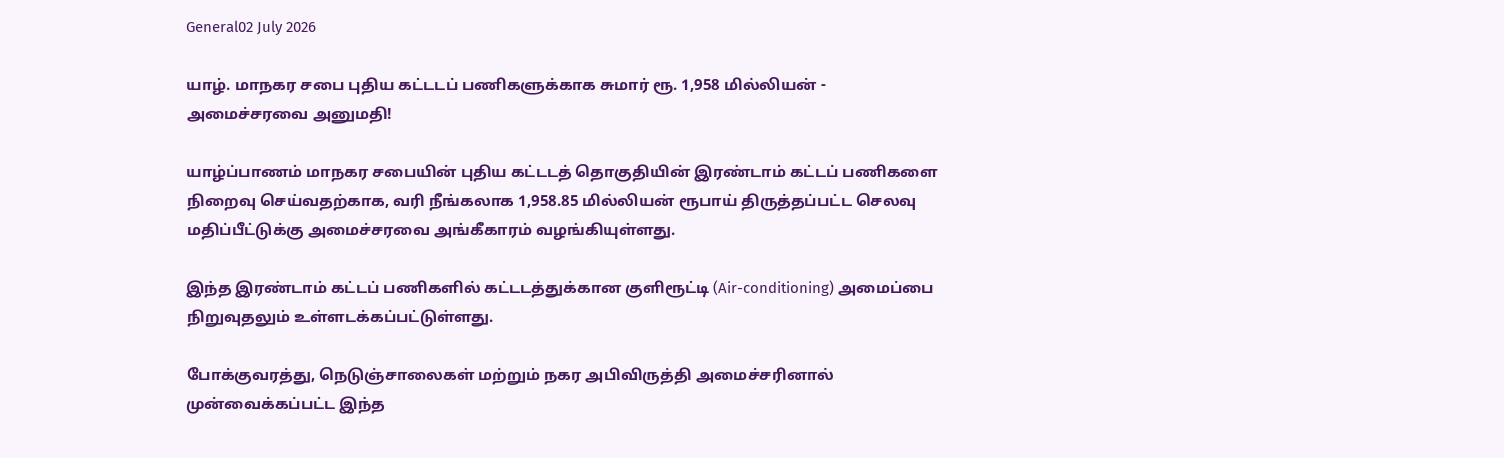General02 July 2026

யாழ். மாநகர சபை புதிய கட்டடப் பணிகளுக்காக சுமார் ரூ. 1,958 மில்லியன் - அமைச்சரவை அனுமதி!

யாழ்ப்பாணம் மாநகர சபையின் புதிய கட்டடத் தொகுதியின் இரண்டாம் கட்டப் பணிகளை நிறைவு செய்வதற்காக, வரி நீங்கலாக 1,958.85 மில்லியன் ரூபாய் திருத்தப்பட்ட செலவு மதிப்பீட்டுக்கு அமைச்சரவை அங்கீகாரம் வழங்கியுள்ளது.

இந்த இரண்டாம் கட்டப் பணிகளில் கட்டடத்துக்கான குளிரூட்டி (Air-conditioning) அமைப்பை நிறுவுதலும் உள்ளடக்கப்பட்டுள்ளது.

போக்குவரத்து, நெடுஞ்சாலைகள் மற்றும் நகர அபிவிருத்தி அமைச்சரினால் முன்வைக்கப்பட்ட இந்த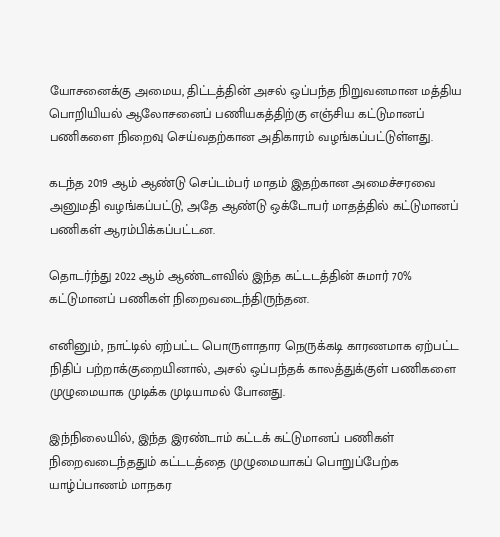யோசனைக்கு அமைய, திட்டத்தின் அசல் ஒப்பந்த நிறுவனமான மத்திய பொறியியல் ஆலோசனைப் பணியகத்திற்கு எஞ்சிய கட்டுமானப் பணிகளை நிறைவு செய்வதற்கான அதிகாரம் வழங்கப்பட்டுள்ளது.

கடந்த 2019 ஆம் ஆண்டு செப்டம்பர் மாதம் இதற்கான அமைச்சரவை அனுமதி வழங்கப்பட்டு, அதே ஆண்டு ஒக்டோபர் மாதத்தில் கட்டுமானப் பணிகள் ஆரம்பிக்கப்பட்டன.

தொடர்ந்து 2022 ஆம் ஆண்டளவில் இந்த கட்டடத்தின் சுமார் 70% கட்டுமானப் பணிகள் நிறைவடைந்திருந்தன.

எனினும், நாட்டில் ஏற்பட்ட பொருளாதார நெருக்கடி காரணமாக ஏற்பட்ட நிதிப் பற்றாக்குறையினால், அசல் ஒப்பந்தக் காலத்துக்குள் பணிகளை முழுமையாக முடிக்க முடியாமல் போனது.

இந்நிலையில், இந்த இரண்டாம் கட்டக் கட்டுமானப் பணிகள் நிறைவடைந்ததும் கட்டடத்தை முழுமையாகப் பொறுப்பேற்க யாழ்ப்பாணம் மாநகர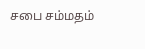சபை சம்மதம்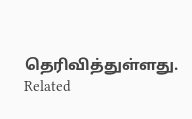தெரிவித்துள்ளது.
Related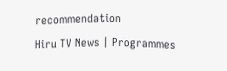recommendation
Hiru TV News | Programmes